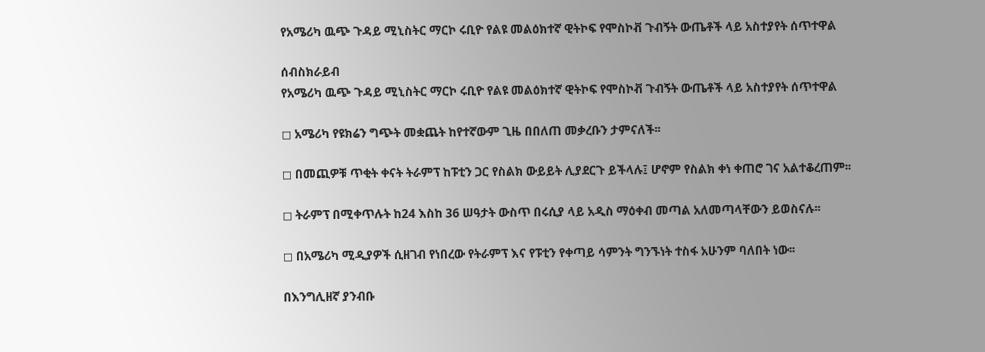የአሜሪካ ዉጭ ጉዳይ ሚኒስትር ማርኮ ሩቢዮ የልዩ መልዕክተኛ ዊትኮፍ የሞስኮቭ ጉብኝት ውጤቶች ላይ አስተያየት ሰጥተዋል

ሰብስክራይብ
የአሜሪካ ዉጭ ጉዳይ ሚኒስትር ማርኮ ሩቢዮ የልዩ መልዕክተኛ ዊትኮፍ የሞስኮቭ ጉብኝት ውጤቶች ላይ አስተያየት ሰጥተዋል

◻ አሜሪካ የዩክሬን ግጭት መቋጨት ከየተኛውም ጊዜ በበለጠ መቃረቡን ታምናለች፡፡

◻ በመጪዎቹ ጥቂት ቀናት ትራምፕ ከፑቲን ጋር የስልክ ውይይት ሊያደርጉ ይችላሉ፤ ሆኖም የስልክ ቀነ ቀጠሮ ገና አልተቆረጠም፡፡

◻ ትራምፕ በሚቀጥሉት ከ24 እስከ 36 ሠዓታት ውስጥ በሩሲያ ላይ አዲስ ማዕቀብ መጣል አለመጣላቸውን ይወስናሉ፡፡

◻ በአሜሪካ ሚዲያዎች ሲዘገብ የነበረው የትራምፕ እና የፑቲን የቀጣይ ሳምንት ግንኙነት ተስፋ አሁንም ባለበት ነው፡፡

በእንግሊዘኛ ያንብቡ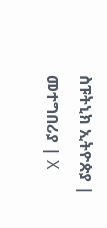ስፑትኒክ ኢትዮጵያ | መተግበሪያ | X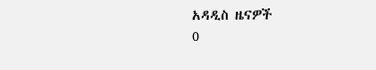አዳዲስ ዜናዎች
0